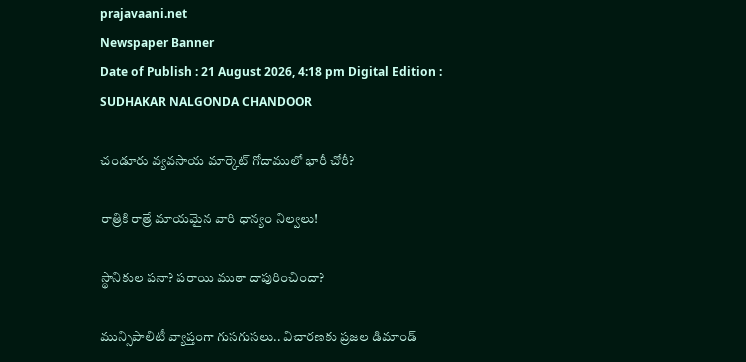prajavaani.net
Newspaper Banner
Date of Publish : 21 August 2026, 4:18 pm Digital Edition : SUDHAKAR NALGONDA CHANDOOR

చండూరు వ్యవసాయ మార్కెట్ గోదాములో భారీ చోరీ?

రాత్రికి రాత్రే మాయమైన వారి ధాన్యం నిల్వలు!

స్థానికుల పనా? పరాయి ముఠా దాపురించిందా?

మున్సిపాలిటీ వ్యాప్తంగా గుసగుసలు.. విచారణకు ప్రజల డిమాండ్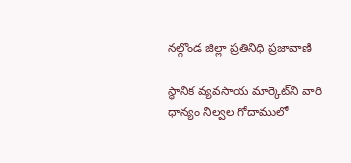నల్గొండ జిల్లా ప్రతినిధి ప్రజావాణి

స్థానిక వ్యవసాయ మార్కెట్‌ని వారి ధాన్యం నిల్వల గోదాములో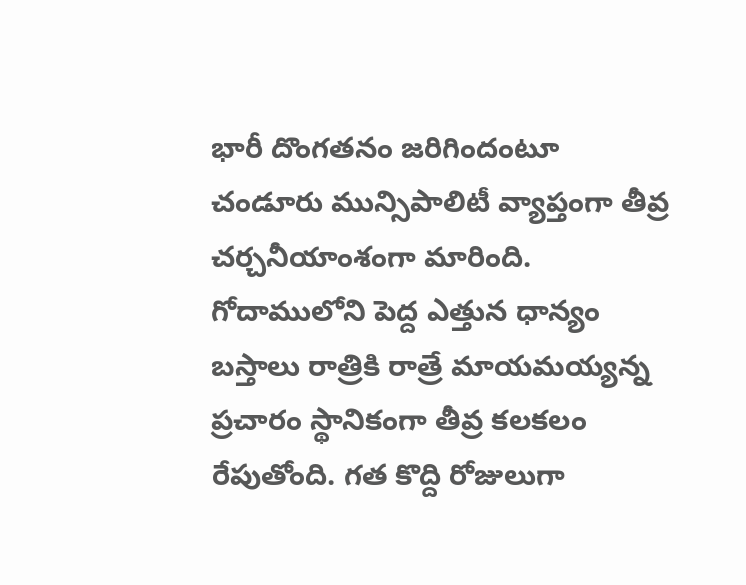భారీ దొంగతనం జరిగిందంటూ చండూరు మున్సిపాలిటీ వ్యాప్తంగా తీవ్ర చర్చనీయాంశంగా మారింది. గోదాములోని పెద్ద ఎత్తున ధాన్యం బస్తాలు రాత్రికి రాత్రే మాయమయ్యన్న ప్రచారం స్థానికంగా తీవ్ర కలకలం రేపుతోంది. గత కొద్ది రోజులుగా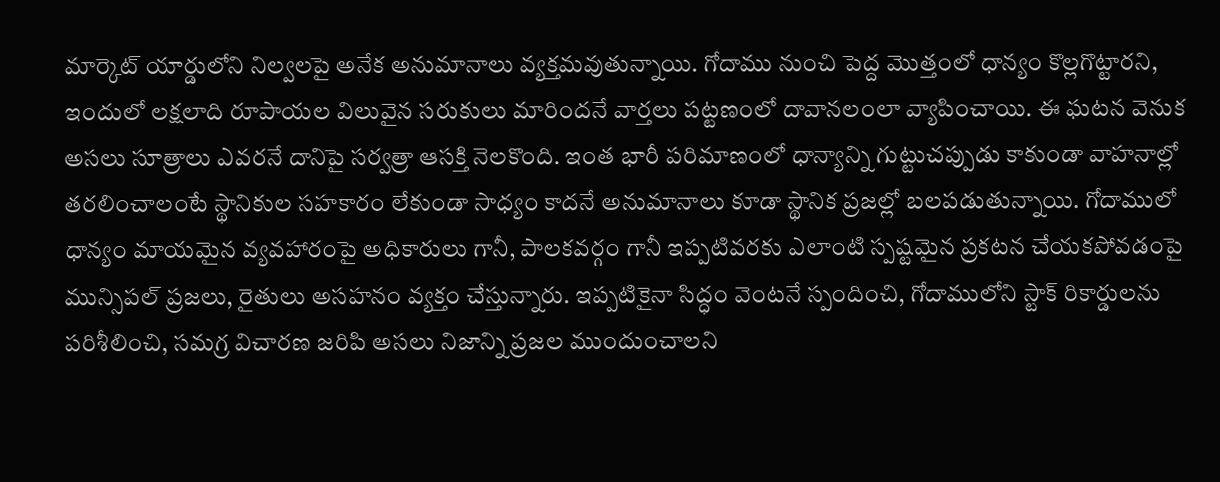మార్కెట్ యార్డులోని నిల్వలపై అనేక అనుమానాలు వ్యక్తమవుతున్నాయి. గోదాము నుంచి పెద్ద మొత్తంలో ధాన్యం కొల్లగొట్టారని, ఇందులో లక్షలాది రూపాయల విలువైన సరుకులు మారిందనే వార్తలు పట్టణంలో దావానలంలా వ్యాపించాయి. ఈ ఘటన వెనుక అసలు సూత్రాలు ఎవరనే దానిపై సర్వత్రా ఆసక్తి నెలకొంది. ఇంత భారీ పరిమాణంలో ధాన్యాన్ని గుట్టుచప్పుడు కాకుండా వాహనాల్లో తరలించాలంటే స్థానికుల సహకారం లేకుండా సాధ్యం కాదనే అనుమానాలు కూడా స్థానిక ప్రజల్లో బలపడుతున్నాయి. గోదాములో ధాన్యం మాయమైన వ్యవహారంపై అధికారులు గానీ, పాలకవర్గం గానీ ఇప్పటివరకు ఎలాంటి స్పష్టమైన ప్రకటన చేయకపోవడంపై మున్సిపల్ ప్రజలు, రైతులు అసహనం వ్యక్తం చేస్తున్నారు. ఇప్పటికైనా సిద్ధం వెంటనే స్పందించి, గోదాములోని స్టాక్ రికార్డులను పరిశీలించి, సమగ్ర విచారణ జరిపి అసలు నిజాన్ని ప్రజల ముందుంచాలని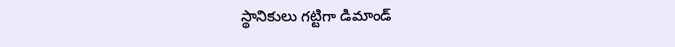స్థానికులు గట్టిగా డిమాండ్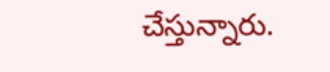చేస్తున్నారు.